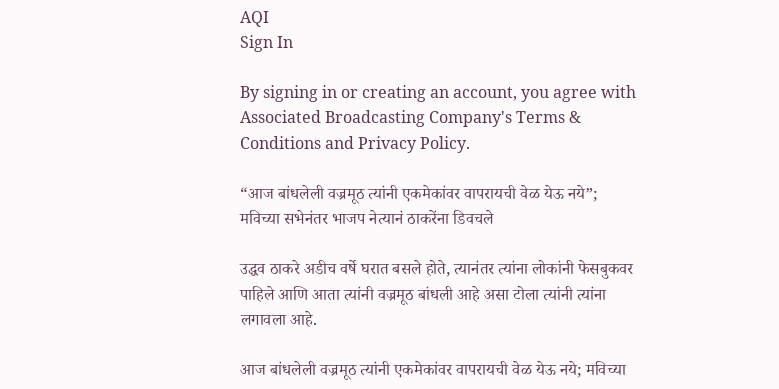AQI
Sign In

By signing in or creating an account, you agree with Associated Broadcasting Company's Terms & Conditions and Privacy Policy.

“आज बांधलेली वज्रमूठ त्यांनी एकमेकांवर वापरायची वेळ येऊ नये”; मविच्या सभेनंतर भाजप नेत्यानं ठाकरेंना डिवचले

उद्धव ठाकरे अडीच वर्षे घरात बसले होते, त्यानंतर त्यांना लोकांनी फेसबुकवर पाहिले आणि आता त्यांनी वज्रमूठ बांधली आहे असा टोला त्यांनी त्यांना लगावला आहे.

आज बांधलेली वज्रमूठ त्यांनी एकमेकांवर वापरायची वेळ येऊ नये; मविच्या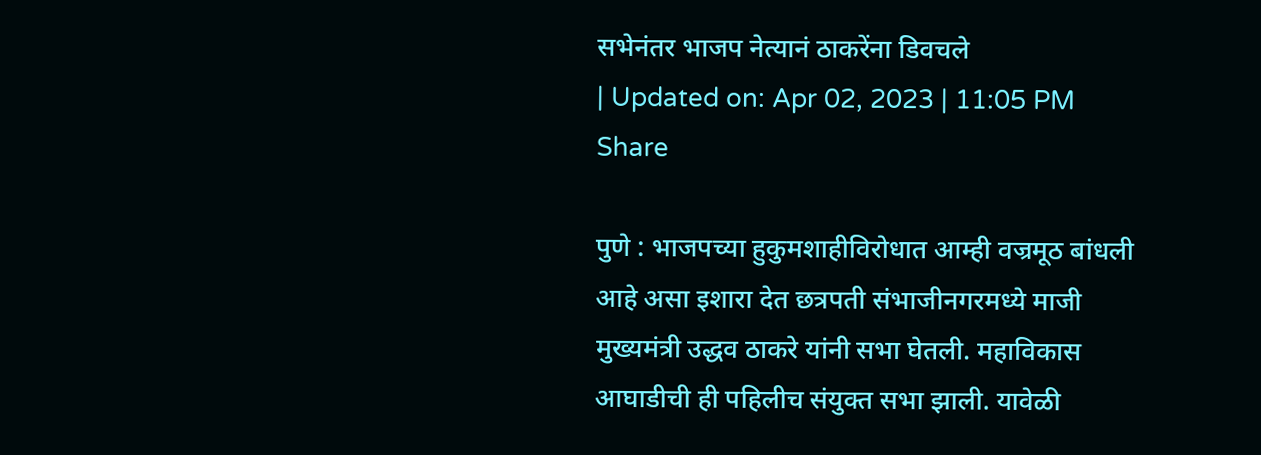सभेनंतर भाजप नेत्यानं ठाकरेंना डिवचले
| Updated on: Apr 02, 2023 | 11:05 PM
Share

पुणे : भाजपच्या हुकुमशाहीविरोधात आम्ही वज्रमूठ बांधली आहे असा इशारा देत छत्रपती संभाजीनगरमध्ये माजी मुख्यमंत्री उद्धव ठाकरे यांनी सभा घेतली. महाविकास आघाडीची ही पहिलीच संयुक्त सभा झाली. यावेळी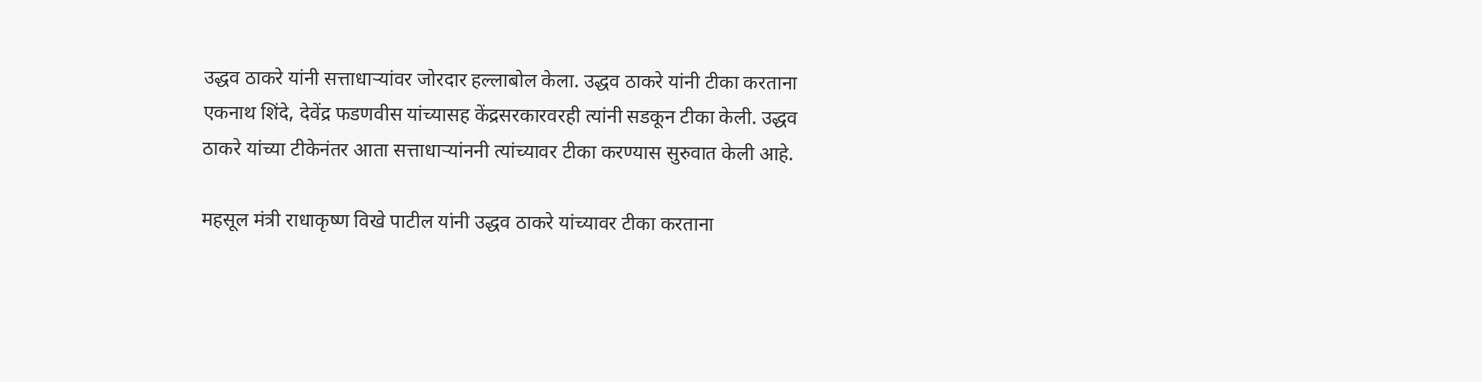उद्धव ठाकरे यांनी सत्ताधाऱ्यांवर जोरदार हल्लाबोल केला. उद्धव ठाकरे यांनी टीका करताना एकनाथ शिंदे, देवेंद्र फडणवीस यांच्यासह केंद्रसरकारवरही त्यांनी सडकून टीका केली. उद्धव ठाकरे यांच्या टीकेनंतर आता सत्ताधाऱ्यांननी त्यांच्यावर टीका करण्यास सुरुवात केली आहे.

महसूल मंत्री राधाकृष्ण विखे पाटील यांनी उद्धव ठाकरे यांच्यावर टीका करताना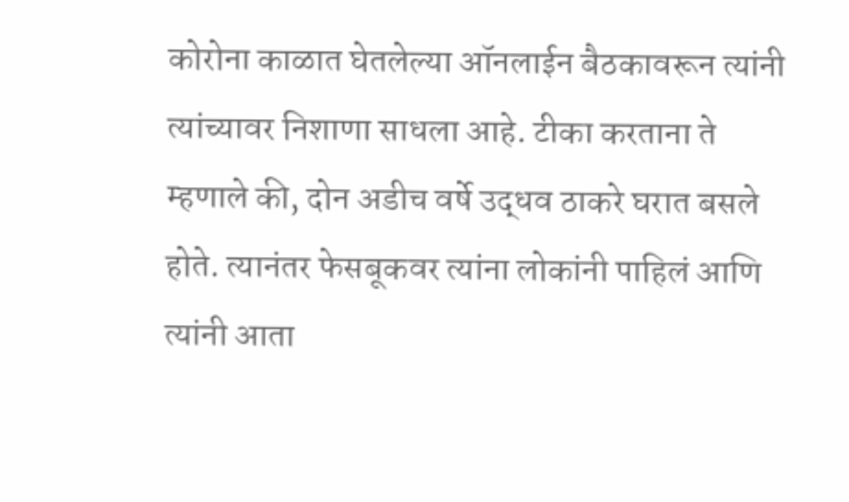कोरोना काळात घेतलेल्या ऑनलाईन बैठकावरून त्यांनी त्यांच्यावर निशाणा साधला आहे. टीका करताना ते म्हणाले की, दोन अडीच वर्षे उद्धव ठाकरे घरात बसले होते. त्यानंतर फेसबूकवर त्यांना लोकांनी पाहिलं आणि त्यांनी आता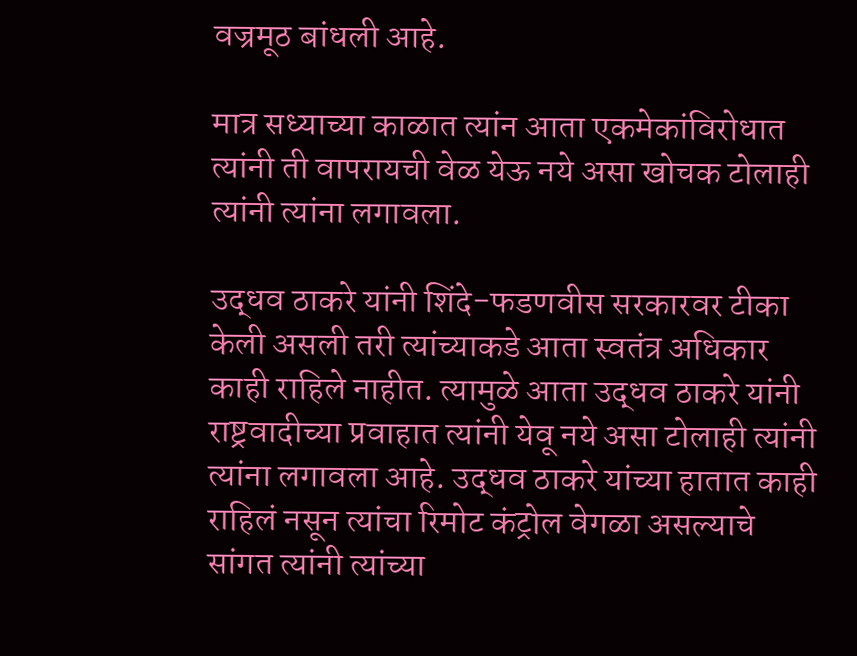वज्रमूठ बांधली आहे.

मात्र सध्याच्या काळात त्यांन आता एकमेकांविरोधात त्यांनी ती वापरायची वेळ येऊ नये असा खोचक टोलाही त्यांनी त्यांना लगावला.

उद्धव ठाकरे यांनी शिंदे-फडणवीस सरकारवर टीका केली असली तरी त्यांच्याकडे आता स्वतंत्र अधिकार काही राहिले नाहीत. त्यामुळे आता उद्धव ठाकरे यांनी राष्ट्रवादीच्या प्रवाहात त्यांनी येवू नये असा टोलाही त्यांनी त्यांना लगावला आहे. उद्धव ठाकरे यांच्या हातात काही राहिलं नसून त्यांचा रिमोट कंट्रोल वेगळा असल्याचे सांगत त्यांनी त्यांच्या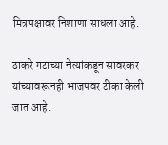मित्रपक्षावर निशाणा साधला आहे.

ठाकरे गटाच्या नेत्यांकडून सावरकर यांच्यावरूनही भाजपवर टीका केली जात आहे.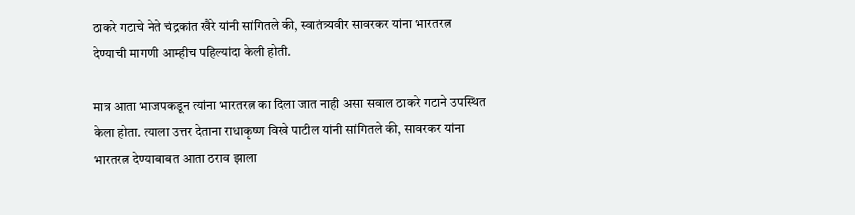ठाकरे गटाचे नेते चंद्रकांत खैरे यांनी सांगितले की, स्वातंत्र्यवीर सावरकर यांना भारतरत्न देण्याची मागणी आम्हीच पहिल्यांदा केली होती.

मात्र आता भाजपकडून त्यांना भारतरत्न का दिला जात नाही असा सवाल ठाकरे गटाने उपस्थित केला होता. त्याला उत्तर देताना राधाकृष्ण विखे पाटील यांनी सांगितले की, सावरकर यांना भारतरत्न देण्याबाबत आता ठराव झाला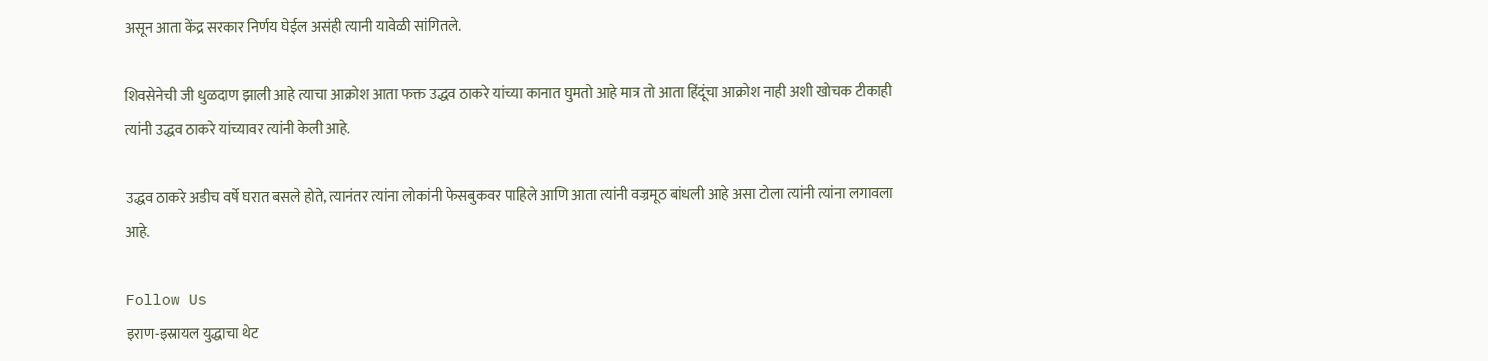असून आता केंद्र सरकार निर्णय घेईल असंही त्यानी यावेळी सांगितले.

शिवसेनेची जी धुळदाण झाली आहे त्याचा आक्रोश आता फक्त उद्धव ठाकरे यांच्या कानात घुमतो आहे मात्र तो आता हिंदूंचा आक्रोश नाही अशी खोचक टीकाही त्यांनी उद्धव ठाकरे यांच्यावर त्यांनी केली आहे.

उद्धव ठाकरे अडीच वर्षे घरात बसले होते, त्यानंतर त्यांना लोकांनी फेसबुकवर पाहिले आणि आता त्यांनी वज्रमूठ बांधली आहे असा टोला त्यांनी त्यांना लगावला आहे.

Follow Us
इराण-इस्रायल युद्धाचा थेट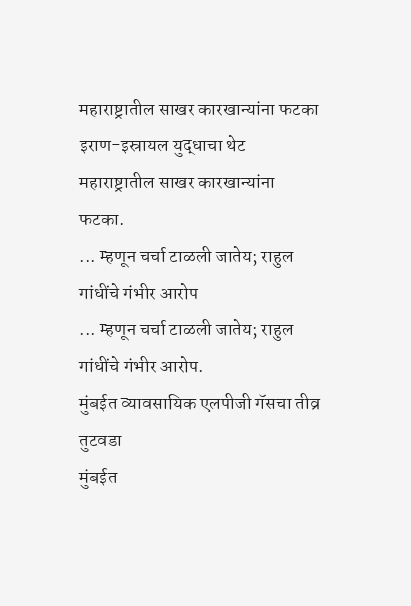महाराष्ट्रातील साखर कारखान्यांना फटका
इराण-इस्रायल युद्धाचा थेट महाराष्ट्रातील साखर कारखान्यांना फटका.
... म्हणून चर्चा टाळली जातेय; राहुल गांधींचे गंभीर आरोप
... म्हणून चर्चा टाळली जातेय; राहुल गांधींचे गंभीर आरोप.
मुंबईत व्यावसायिक एलपीजी गॅसचा तीव्र तुटवडा
मुंबईत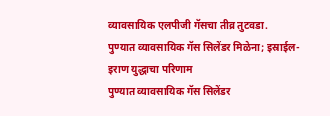व्यावसायिक एलपीजी गॅसचा तीव्र तुटवडा.
पुण्यात व्यावसायिक गॅस सिलेंडर मिळेना; इस्राईल-इराण युद्धाचा परिणाम
पुण्यात व्यावसायिक गॅस सिलेंडर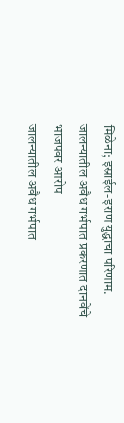मिळेना; इस्राईल-इराण युद्धाचा परिणाम.
जालन्यातील अवैध गर्भपात प्रकरणात दानवेंचे भाजपवर आरोप
जालन्यातील अवैध गर्भपात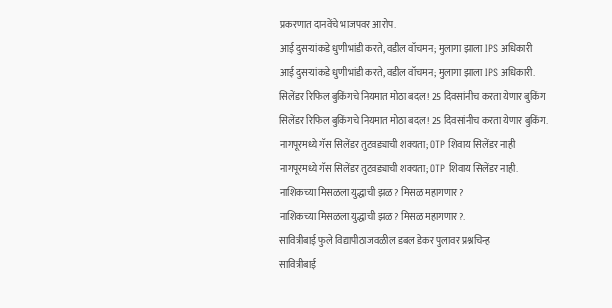प्रकरणात दानवेंचे भाजपवर आरोप.
आई दुसऱ्यांकडे धुणीभांडी करते, वडील वॉचमन; मुलागा झाला IPS अधिकारी
आई दुसऱ्यांकडे धुणीभांडी करते, वडील वॉचमन; मुलागा झाला IPS अधिकारी.
सिलेंडर रिफिल बुकिंगचे नियमात मोठा बदल! 25 दिवसांनीच करता येणार बुकिंग
सिलेंडर रिफिल बुकिंगचे नियमात मोठा बदल! 25 दिवसांनीच करता येणार बुकिंग.
नागपूरमध्ये गॅस सिलेंडर तुटवड्याची शक्यता; OTP शिवाय सिलेंडर नाही
नागपूरमध्ये गॅस सिलेंडर तुटवड्याची शक्यता; OTP शिवाय सिलेंडर नाही.
नाशिकच्या मिसळला युद्धाची झळ? मिसळ महागणार?
नाशिकच्या मिसळला युद्धाची झळ? मिसळ महागणार?.
सावित्रीबाई फुले विद्यापीठाजवळील डबल डेकर पुलावर प्रश्नचिन्ह
सावित्रीबाई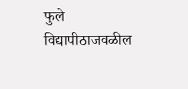फुले विद्यापीठाजवळील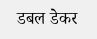डबल डेकर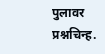पुलावर प्रश्नचिन्ह.